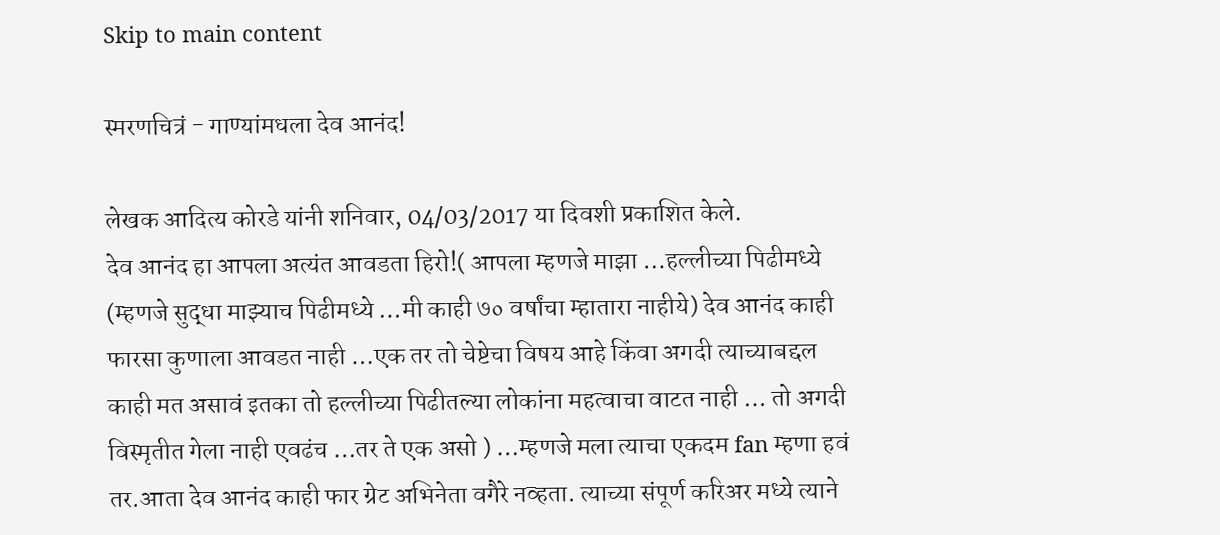Skip to main content

स्मरणचित्रं - गाण्यांमधला देव आनंद!

लेखक आदित्य कोरडे यांनी शनिवार, 04/03/2017 या दिवशी प्रकाशित केले.
देव आनंद हा आपला अत्यंत आवडता हिरो!( आपला म्हणजे माझा …हल्लीच्या पिढीमध्ये (म्हणजे सुद्धा माझ्याच पिढीमध्ये …मी काही ७० वर्षांचा म्हातारा नाहीये) देव आनंद काही फारसा कुणाला आवडत नाही …एक तर तो चेष्टेचा विषय आहे किंवा अगदी त्याच्याबद्दल काही मत असावं इतका तो हल्लीच्या पिढीतल्या लोकांना महत्वाचा वाटत नाही … तो अगदी विस्मृतीत गेला नाही एवढंच …तर ते एक असो ) …म्हणजे मला त्याचा एकदम fan म्हणा हवं तर.आता देव आनंद काही फार ग्रेट अभिनेता वगैरे नव्हता. त्याच्या संपूर्ण करिअर मध्ये त्याने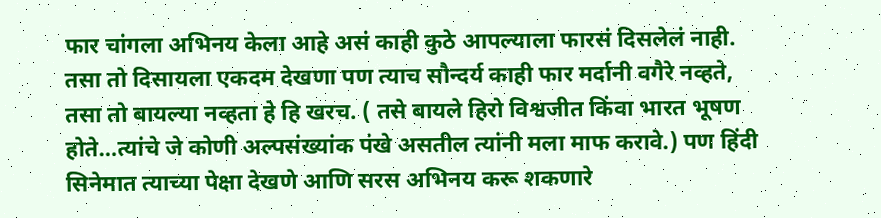फार चांगला अभिनय केला आहे असं काही कुठे आपल्याला फारसं दिसलेलं नाही. तसा तो दिसायला एकदम देखणा पण त्याच सौन्दर्य काही फार मर्दानी वगैरे नव्हते, तसा तो बायल्या नव्हता हे हि खरच. ( तसे बायले हिरो विश्वजीत किंवा भारत भूषण होते…त्यांचे जे कोणी अल्पसंख्यांक पंखे असतील त्यांनी मला माफ करावे.) पण हिंदी सिनेमात त्याच्या पेक्षा देखणे आणि सरस अभिनय करू शकणारे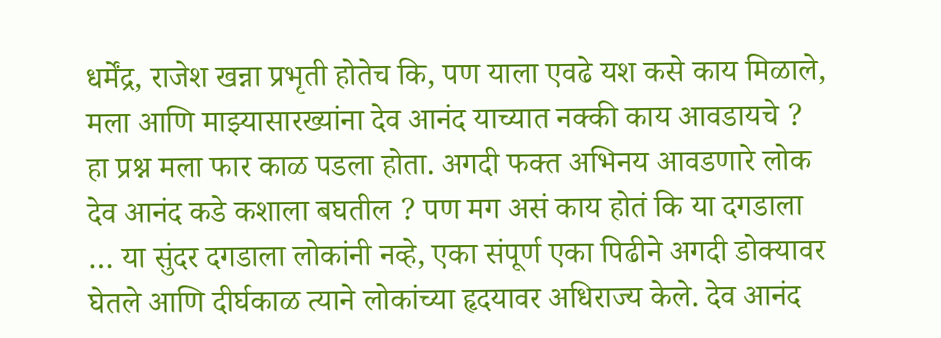धर्मेंद्र, राजेश खन्ना प्रभृती होतेच कि, पण याला एवढे यश कसे काय मिळाले, मला आणि माझ्यासारख्यांना देव आनंद याच्यात नक्की काय आवडायचे ? हा प्रश्न मला फार काळ पडला होता. अगदी फक्त अभिनय आवडणारे लोक देव आनंद कडे कशाला बघतील ? पण मग असं काय होतं कि या दगडाला … या सुंदर दगडाला लोकांनी नव्हे, एका संपूर्ण एका पिढीने अगदी डोक्यावर घेतले आणि दीर्घकाळ त्याने लोकांच्या हृदयावर अधिराज्य केले. देव आनंद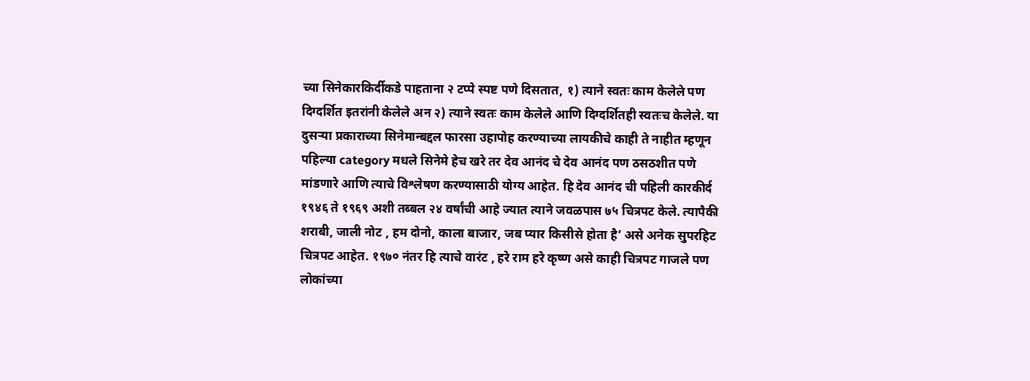च्या सिनेकारकिर्दीकडे पाहताना २ टप्पे स्पष्ट पणे दिसतात, १) त्याने स्वतः काम केलेले पण दिग्दर्शित इतरांनी केलेले अन २) त्याने स्वतः काम केलेले आणि दिग्दर्शितही स्वतःच केलेले. या दुसऱ्या प्रकाराच्या सिनेमान्बद्दल फारसा उहापोह करण्याच्या लायकीचे काही ते नाहीत म्हणून पहिल्या category मधले सिनेमे हेच खरे तर देव आनंद चे देव आनंद पण ठसठशीत पणे मांडणारे आणि त्याचे विश्लेषण करण्यासाठी योग्य आहेत. हि देव आनंद ची पहिली कारकीर्द १९४६ ते १९६९ अशी तब्बल २४ वर्षांची आहे ज्यात त्याने जवळपास ७५ चित्रपट केले. त्यापैकी शराबी, जाली नोट , हम दोनो, काला बाजार, जब प्यार किसीसे होता है’ असे अनेक सुपरहिट चित्रपट आहेत. १९७० नंतर हि त्याचे वारंट , हरे राम हरे कृष्ण असे काही चित्रपट गाजले पण लोकांच्या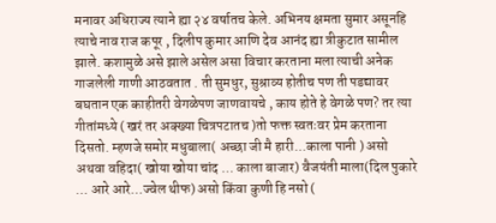मनावर अधिराज्य त्याने ह्या २४ वर्षातच केले. अभिनय क्षमता सुमार असूनहि त्याचे नाव राज कपूर , दिलीप कुमार आणि देव आनंद ह्या त्रीकुटात सामील झाले. कशामुळे असे झाले असेल असा विचार करताना मला त्याची अनेक गाजलेली गाणी आठवतात . ती सुमधुर, सुश्राव्य होतीच पण ती पडद्यावर बघतान एक काहीतरी वेगळेपण जाणवायचे , काय होते हे वेगळे पण? तर त्या गीतांमध्ये ( खरं तर अक्ख्या चित्रपटातच )तो फक्त स्वतःवर प्रेम करताना दिसतो. म्हणजे समोर मधुबाला( अच्छा जी मै हारी...काला पानी ) असो अथवा वहिदा( खोया खोया चांद … काला बाजार) वैजयंती माला(दिल पुकारे … आरे आरे…ज्वेल थीफ) असो किंवा कुणी हि नसो (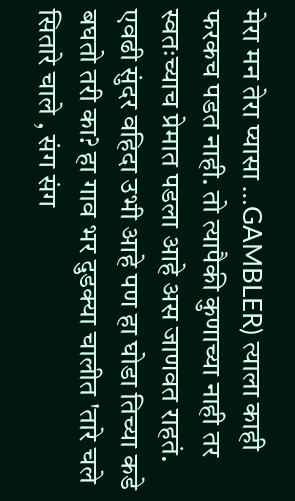मेरा मन तेरा प्यासा …GAMBLER) त्याला काही फरकच पडत नाही. तो त्यापैकी कुणाच्या नाही तर स्वतःच्याच प्रेमात पडला आहे अस जाणवत राहतं. एवढी सुंदर वहिदा उभी आहे पण हा घोडा तिच्या कडे बघतो तरी का? हा गाव भर दुडक्या चालीत 'तारे चले सितारे चाले , संग संग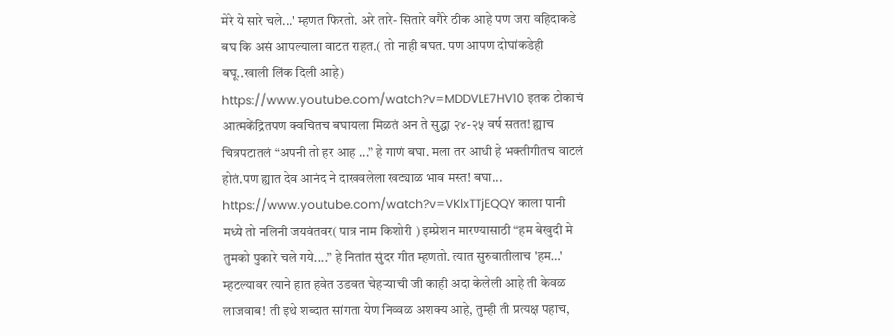मेरे ये सारे चले...' म्हणत फिरतो. अरे तारे- सितारे वगैरे ठीक आहे पण जरा वहिदाकडे बघ कि असं आपल्याला वाटत राहत.( तो नाही बघत. पण आपण दोघांकडेही बघू..खाली लिंक दिली आहे) https://www.youtube.com/watch?v=MDDVLE7HV10 इतक टोकाचं आत्मकेंद्रितपण क्वचितच बघायला मिळतं अन ते सुद्धा २४-२५ वर्ष सतत! ह्याच चित्रपटातलं “अपनी तो हर आह ...” हे गाणं बघा. मला तर आधी हे भक्तीगीतच वाटलं होतं.पण ह्यात देव आनंद ने दाखवलेला खट्याळ भाव मस्त! बघा... https://www.youtube.com/watch?v=VKlxTTjEQQY काला पानी मध्ये तो नलिनी जयवंतवर( पात्र नाम किशोरी ) इम्प्रेशन मारण्यासाठी “हम बेखुदी मे तुमको पुकारे चले गये....” हे नितांत सुंदर गीत म्हणतो. त्यात सुरुवातीलाच 'हम…' म्हटल्यावर त्याने हात हवेत उडवत चेहऱ्याची जी काही अदा केलेली आहे ती केवळ लाजवाब! ती इथे शब्दात सांगता येण निव्वळ अशक्य आहे, तुम्ही ती प्रत्यक्ष पहाच,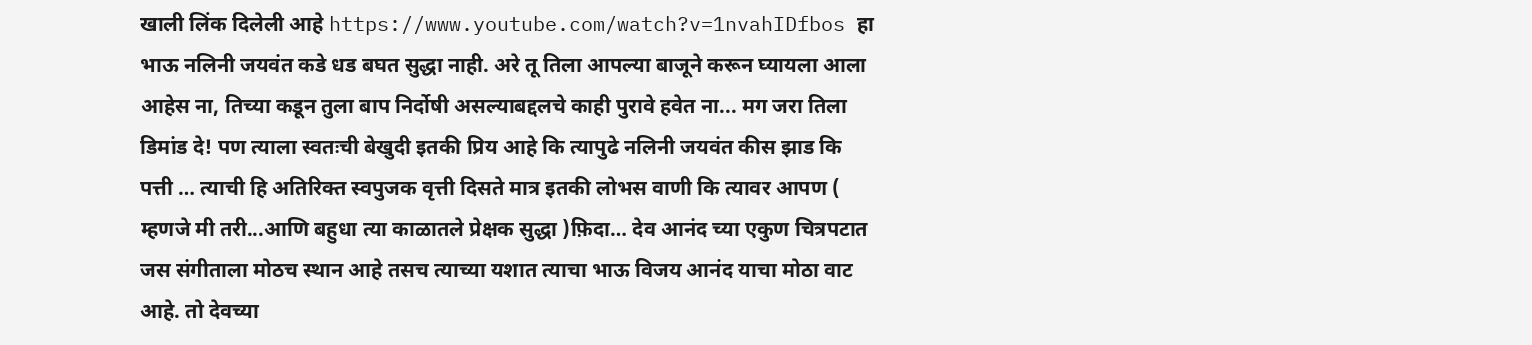खाली लिंक दिलेली आहे https://www.youtube.com/watch?v=1nvahIDfbos हा भाऊ नलिनी जयवंत कडे धड बघत सुद्धा नाही. अरे तू तिला आपल्या बाजूने करून घ्यायला आला आहेस ना, तिच्या कडून तुला बाप निर्दोषी असल्याबद्दलचे काही पुरावे हवेत ना... मग जरा तिला डिमांड दे! पण त्याला स्वतःची बेखुदी इतकी प्रिय आहे कि त्यापुढे नलिनी जयवंत कीस झाड कि पत्ती … त्याची हि अतिरिक्त स्वपुजक वृत्ती दिसते मात्र इतकी लोभस वाणी कि त्यावर आपण ( म्हणजे मी तरी...आणि बहुधा त्या काळातले प्रेक्षक सुद्धा )फ़िदा… देव आनंद च्या एकुण चित्रपटात जस संगीताला मोठच स्थान आहे तसच त्याच्या यशात त्याचा भाऊ विजय आनंद याचा मोठा वाट आहे. तो देवच्या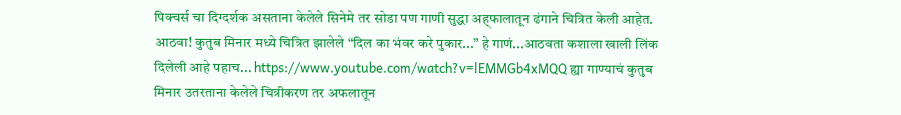पिक्चर्स चा दिग्दर्शक असताना केलेले सिनेमे तर सोडा पण गाणी सुद्धा अह्फालातून ढंगाने चित्रित केली आहेत. आठवा! कुतुब मिनार मध्ये चित्रित झालेले “दिल का भंवर करे पुकार...” हे गाणं...आठवता कशाला खाली लिंक दिलेली आहे पहाच... https://www.youtube.com/watch?v=lEMMGb4xMQQ ह्या गाण्याचं कुतुब मिनार उतरताना केलेले चित्रीकरण तर अफलातून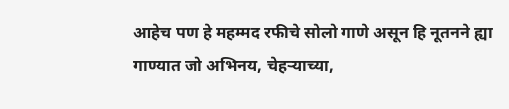आहेच पण हे महम्मद रफीचे सोलो गाणे असून हि नूतनने ह्या गाण्यात जो अभिनय, चेहऱ्याच्या,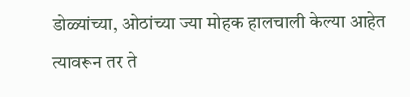डोळ्यांच्या, ओठांच्या ज्या मोहक हालचाली केल्या आहेत त्यावरून तर ते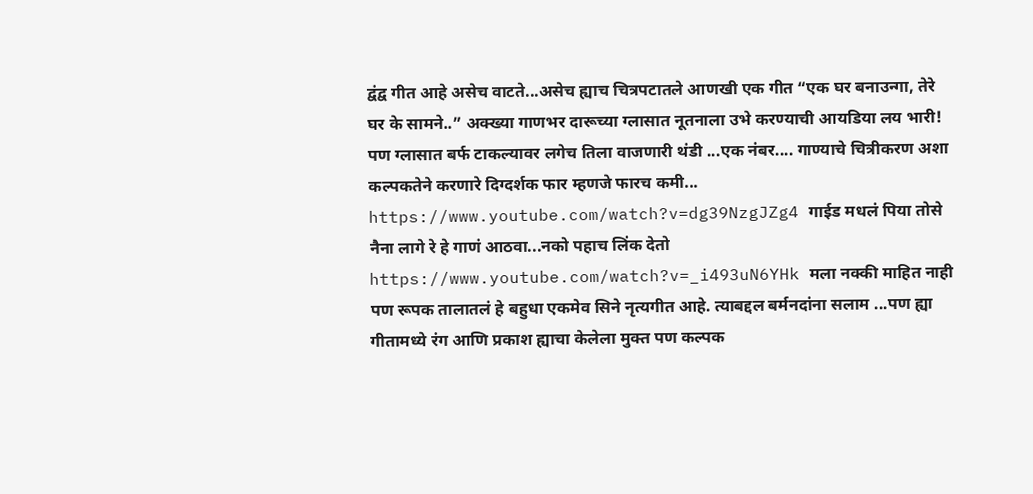द्वंद्व गीत आहे असेच वाटते...असेच ह्याच चित्रपटातले आणखी एक गीत “एक घर बनाउन्गा, तेरे घर के सामने..” अक्ख्या गाणभर दारूच्या ग्लासात नूतनाला उभे करण्याची आयडिया लय भारी! पण ग्लासात बर्फ टाकल्यावर लगेच तिला वाजणारी थंडी ...एक नंबर.... गाण्याचे चित्रीकरण अशा कल्पकतेने करणारे दिग्दर्शक फार म्हणजे फारच कमी... https://www.youtube.com/watch?v=dg39NzgJZg4 गाईड मधलं पिया तोसे नैना लागे रे हे गाणं आठवा...नको पहाच लिंक देतो https://www.youtube.com/watch?v=_i493uN6YHk मला नक्की माहित नाही पण रूपक तालातलं हे बहुधा एकमेव सिने नृत्यगीत आहे. त्याबद्दल बर्मनदांना सलाम ...पण ह्या गीतामध्ये रंग आणि प्रकाश ह्याचा केलेला मुक्त पण कल्पक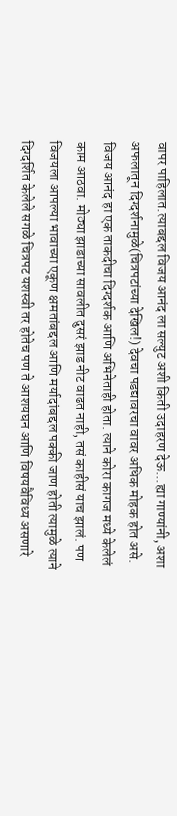वापर पाहिलात.त्याबद्दल विजय आनंद ला सल्युट अशी किती उदाहरण देऊ...ह्या गाण्यांनी, अशा अफलातून दिग्दर्शनामुळे(चित्रपटांच्या देखिल!) देवचा पडद्यावरचा वावर अधिक मोहक होत असे. विजय आनंद हा एक ताकदीचा दिग्दर्शक आणि अभिनेताही होता. त्याने कोरा कागज मध्ये केलेलं काम आठवा. मोठ्या झाडाच्या सावलीत दुसरं झाड नीट वाढत नाही, तसं काहीसं याच झालं. पण विजयला आपल्या भावाच्या एकूण क्षमतांबद्दल आणि मर्यादांबद्दल पक्की जाण होती त्यामुळे त्याने दिग्दर्शित केलेले सगळे चित्रपट यशस्वी तर होतेच पण ते आशयघन आणि विषयवैविध्य असणारे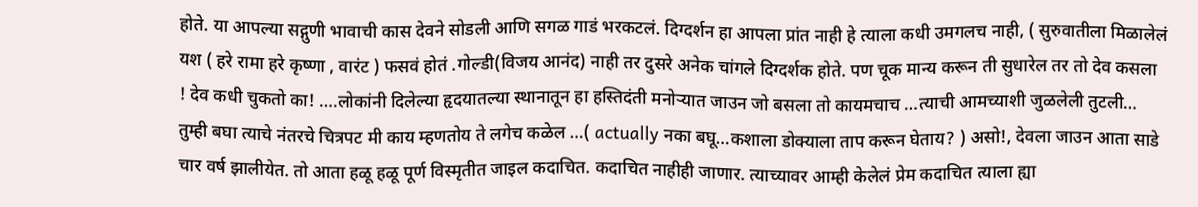होते. या आपल्या सद्गुणी भावाची कास देवने सोडली आणि सगळ गाडं भरकटलं. दिग्दर्शन हा आपला प्रांत नाही हे त्याला कधी उमगलच नाही, ( सुरुवातीला मिळालेलं यश ( हरे रामा हरे कृष्णा , वारंट ) फसवं होतं .गोल्डी(विजय आनंद) नाही तर दुसरे अनेक चांगले दिग्दर्शक होते. पण चूक मान्य करून ती सुधारेल तर तो देव कसला ! देव कधी चुकतो का! ….लोकांनी दिलेल्या हृदयातल्या स्थानातून हा हस्तिदंती मनोऱ्यात जाउन जो बसला तो कायमचाच …त्याची आमच्याशी जुळलेली तुटली… तुम्ही बघा त्याचे नंतरचे चित्रपट मी काय म्हणतोय ते लगेच कळेल …( actually नका बघू…कशाला डोक्याला ताप करून घेताय? ) असो!, देवला जाउन आता साडे चार वर्ष झालीयेत. तो आता हळू हळू पूर्ण विस्मृतीत जाइल कदाचित. कदाचित नाहीही जाणार. त्याच्यावर आम्ही केलेलं प्रेम कदाचित त्याला ह्या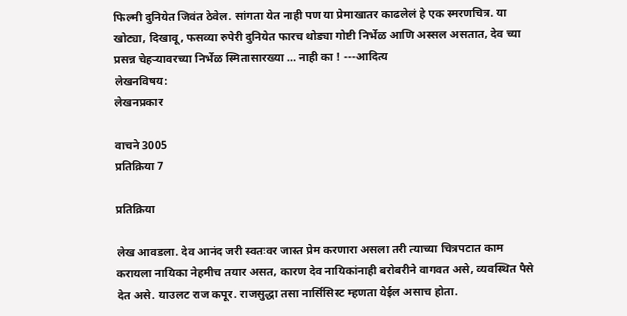फिल्मी दुनियेत जिवंत ठेवेल. सांगता येत नाही पण या प्रेमाखातर काढलेलं हे एक स्मरणचित्र. या खोट्या, दिखावू, फसव्या रुपेरी दुनियेत फारच थोड्या गोष्टी निर्भेळ आणि अस्सल असतात, देव च्या प्रसन्न चेहऱ्यावरच्या निर्भेळ स्मितासारख्या … नाही का ! ---आदित्य
लेखनविषय:
लेखनप्रकार

वाचने 3005
प्रतिक्रिया 7

प्रतिक्रिया

लेख आवडला. देव आनंद जरी स्वतःवर जास्त प्रेम करणारा असला तरी त्याच्या चित्रपटात काम करायला नायिका नेहमीच तयार असत, कारण देव नायिकांनाही बरोबरीने वागवत असे, व्यवस्थित पैसे देत असे. याउलट राज कपूर. राजसुद्धा तसा नार्सिसिस्ट म्हणता येईल असाच होता.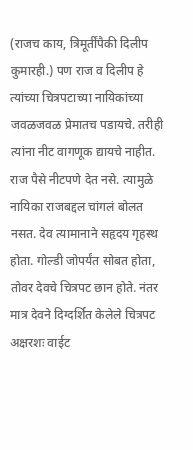(राजच काय, त्रिमूर्तींपैकी दिलीप कुमारही.) पण राज व दिलीप हे त्यांच्या चित्रपटाच्या नायिकांच्या जवळजवळ प्रेमातच पडायचे. तरीही त्यांना नीट वागणूक द्यायचे नाहीत. राज पैसे नीटपणे देत नसे. त्यामुळे नायिका राजबद्दल चांगलं बोलत नसत. देव त्यामानाने सहृदय गृहस्थ होता. गोल्डी जोपर्यंत सोबत होता, तोवर देवचे चित्रपट छान होते. नंतर मात्र देवने दिग्दर्शित केलेले चित्रपट अक्षरशः वाईट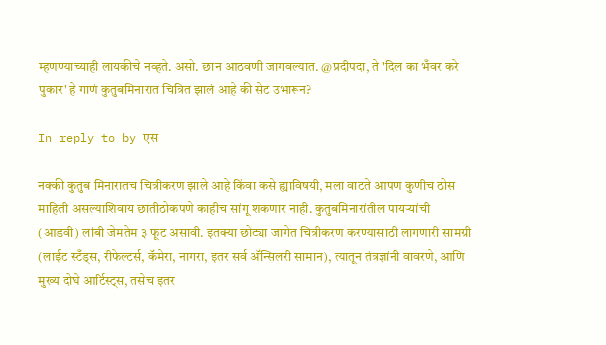म्हणण्याच्याही लायकीचे नव्हते. असो. छान आठवणी जागवल्यात. @प्रदीपदा, ते 'दिल का भँवर करे पुकार' हे गाणं कुतुबमिनारात चित्रित झालं आहे की सेट उभारून?

In reply to by एस

नक्की कुतुब मिनारातच चित्रीकरण झाले आहे किंवा कसे ह्याविषयी, मला वाटते आपण कुणीच ठोस माहिती असल्याशिवाय छातीठोकपणे काहीच सांगू शकणार नाही. कुतुबमिनारांतील पायर्‍यांची (आडवी) लांबी जेमतेम ३ फूट असावी. इतक्या छोट्या जागेत चित्रीकरण करण्यासाठी लागणारी सामग्री (लाईट स्टँड्स, रीफेल्टर्स, कॅमेरा, नागरा, इतर सर्व अ‍ॅन्सिलरी सामान), त्यातून तंत्रज्ञांनी वावरणे, आणि मुख्य दोघे आर्टिस्ट्स, तसेच इतर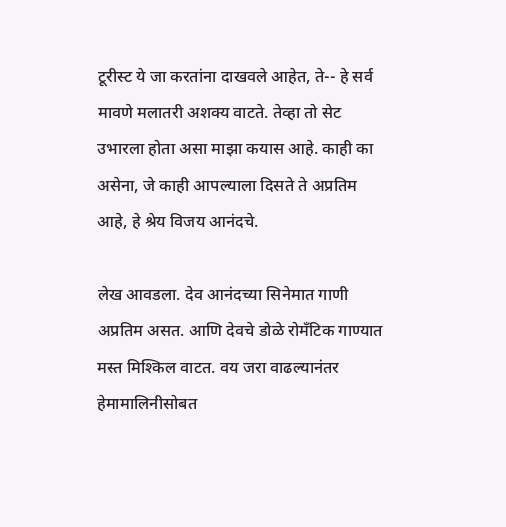टूरीस्ट ये जा करतांना दाखवले आहेत, ते-- हे सर्व मावणे मलातरी अशक्य वाटते. तेव्हा तो सेट उभारला होता असा माझा कयास आहे. काही का असेना, जे काही आपल्याला दिसते ते अप्रतिम आहे, हे श्रेय विजय आनंदचे.

लेख आवडला. देव आनंदच्या सिनेमात गाणी अप्रतिम असत. आणि देवचे डोळे रोमँटिक गाण्यात मस्त मिश्किल वाटत. वय जरा वाढल्यानंतर हेमामालिनीसोबत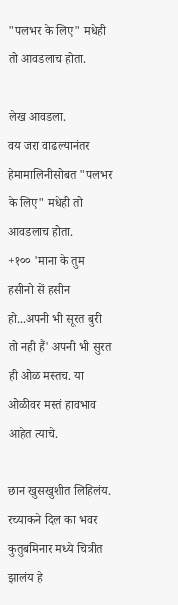"पलभर के लिए" मधेही तो आवडलाच होता.

लेख आवडला.
वय जरा वाढल्यानंतर हेमामालिनीसोबत "पलभर के लिए" मधेही तो आवडलाच होता.
+१०० 'माना के तुम हसीनो सें हसीन हो...अपनी भी सूरत बुरी तो नही हैं' अपनी भी सुरत ही ओळ मस्तच. या ओळीवर मस्तं हावभाव आहेत त्याचे.

छान खुसखुशीत लिहिलंय. रच्याकने दिल का भवर कुतुबमिनार मध्ये चित्रीत झालंय हे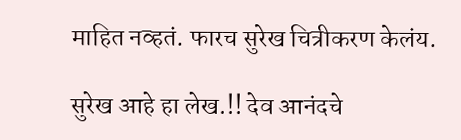माहित नव्हतं. फारच सुरेख चित्रीकरण केलंय.

सुरेख आहे हा लेख.!! देव आनंदचे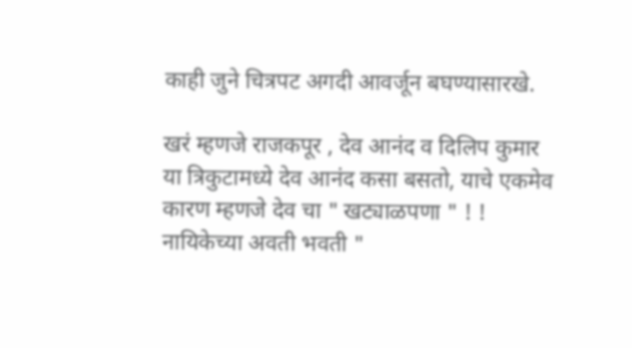काही जुने चित्रपट अगदी आवर्जून बघण्यासारखे.

खरं म्हणजे राजकपूर , देव आनंद व दिलिप कुमार या त्रिकुटामध्ये देव आनंद कसा बसतो, याचे एकमेव कारण म्हणजे देव चा " खट्याळपणा " ! ! नायिकेच्या अवती भवती "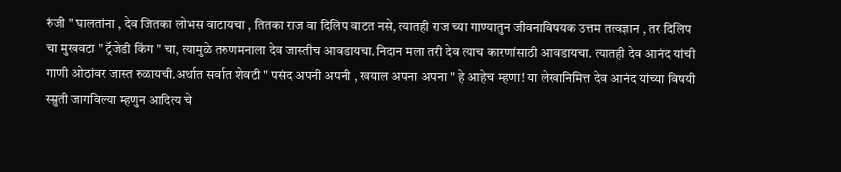रुंजी " घालतांना , देव जितका लोभस वाटायचा , तितका राज वा दिलिप वाटत नसे, त्यातही राज च्या गाण्यातुन जीवनाविषयक उत्तम तत्वज्ञान , तर दिलिप चा मुखवटा " ट्रॅजेडी किंग " चा, त्यामुळे तरुणमनाला देव जास्तीच आवडायचा.निदान मला तरी देव त्याच कारणांसाठी आवडायचा. त्यातही देव आनंद यांची गाणी ओठांवर जास्त रुळायची.अर्थात सर्वात शेवटी " पसंद अपनी अपनी , खयाल अपना अपना " हे आहेच म्हणा! या लेखानिमित्त देव आनंद यांच्या विषयी स्म्रुती जागविल्या म्हणुन आदित्य चे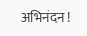अभिनंदन !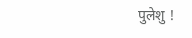पुलेशु !